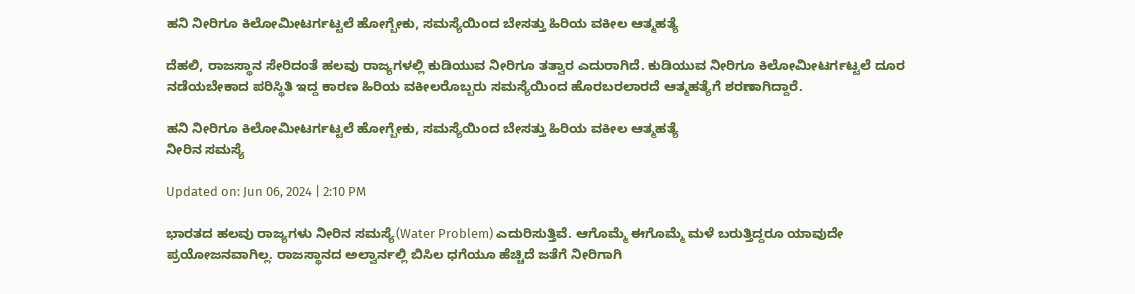ಹನಿ ನೀರಿಗೂ ಕಿಲೋಮೀಟರ್ಗಟ್ಟಲೆ ಹೋಗ್ಬೇಕು, ಸಮಸ್ಯೆಯಿಂದ ಬೇಸತ್ತು ಹಿರಿಯ ವಕೀಲ ಆತ್ಮಹತ್ಯೆ

ದೆಹಲಿ, ರಾಜಸ್ಥಾನ ಸೇರಿದಂತೆ ಹಲವು ರಾಜ್ಯಗಳಲ್ಲಿ ಕುಡಿಯುವ ನೀರಿಗೂ ತತ್ವಾರ ಎದುರಾಗಿದೆ. ಕುಡಿಯುವ ನೀರಿಗೂ ಕಿಲೋಮೀಟರ್ಗಟ್ಟಲೆ ದೂರ ನಡೆಯಬೇಕಾದ ಪರಿಸ್ಥಿತಿ ಇದ್ದ ಕಾರಣ ಹಿರಿಯ ವಕೀಲರೊಬ್ಬರು ಸಮಸ್ಯೆಯಿಂದ ಹೊರಬರಲಾರದೆ ಆತ್ಮಹತ್ಯೆಗೆ ಶರಣಾಗಿದ್ದಾರೆ.

ಹನಿ ನೀರಿಗೂ ಕಿಲೋಮೀಟರ್ಗಟ್ಟಲೆ ಹೋಗ್ಬೇಕು, ಸಮಸ್ಯೆಯಿಂದ ಬೇಸತ್ತು ಹಿರಿಯ ವಕೀಲ ಆತ್ಮಹತ್ಯೆ
ನೀರಿನ ಸಮಸ್ಯೆ

Updated on: Jun 06, 2024 | 2:10 PM

ಭಾರತದ ಹಲವು ರಾಜ್ಯಗಳು ನೀರಿನ ಸಮಸ್ಯೆ(Water Problem) ಎದುರಿಸುತ್ತಿವೆ. ಆಗೊಮ್ಮೆ ಈಗೊಮ್ಮೆ ಮಳೆ ಬರುತ್ತಿದ್ದರೂ ಯಾವುದೇ ಪ್ರಯೋಜನವಾಗಿಲ್ಲ. ರಾಜಸ್ಥಾನದ ಅಲ್ವಾರ್ನಲ್ಲಿ ಬಿಸಿಲ ಧಗೆಯೂ ಹೆಚ್ಚಿದೆ ಜತೆಗೆ ನೀರಿಗಾಗಿ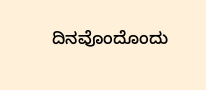ದಿನವೊಂದೊಂದು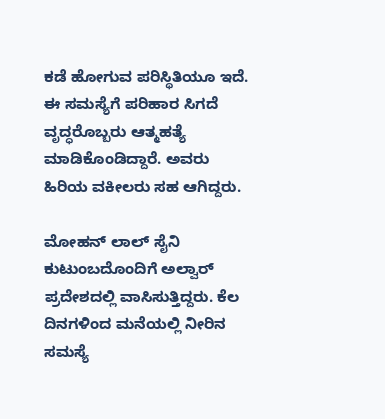ಕಡೆ ಹೋಗುವ ಪರಿಸ್ಥಿತಿಯೂ ಇದೆ. ಈ ಸಮಸ್ಯೆಗೆ ಪರಿಹಾರ ಸಿಗದೆ ವೃದ್ಧರೊಬ್ಬರು ಆತ್ಮಹತ್ಯೆ ಮಾಡಿಕೊಂಡಿದ್ದಾರೆ. ಅವರು ಹಿರಿಯ ವಕೀಲರು ಸಹ ಆಗಿದ್ದರು.

ಮೋಹನ್ ಲಾಲ್ ಸೈನಿ ಕುಟುಂಬದೊಂದಿಗೆ ಅಲ್ವಾರ್ ಪ್ರದೇಶದಲ್ಲಿ ವಾಸಿಸುತ್ತಿದ್ದರು. ಕೆಲ ದಿನಗಳಿಂದ ಮನೆಯಲ್ಲಿ ನೀರಿನ ಸಮಸ್ಯೆ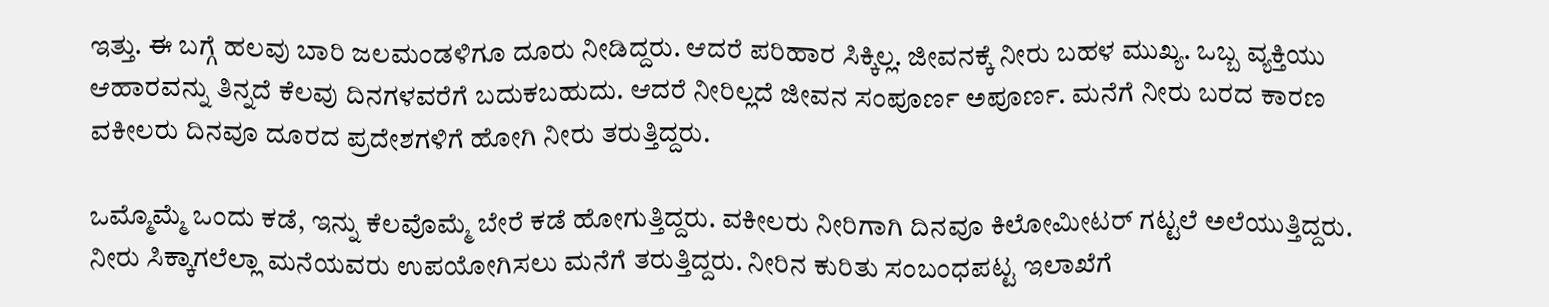ಇತ್ತು. ಈ ಬಗ್ಗೆ ಹಲವು ಬಾರಿ ಜಲಮಂಡಳಿಗೂ ದೂರು ನೀಡಿದ್ದರು. ಆದರೆ ಪರಿಹಾರ ಸಿಕ್ಕಿಲ್ಲ. ಜೀವನಕ್ಕೆ ನೀರು ಬಹಳ ಮುಖ್ಯ. ಒಬ್ಬ ವ್ಯಕ್ತಿಯು ಆಹಾರವನ್ನು ತಿನ್ನದೆ ಕೆಲವು ದಿನಗಳವರೆಗೆ ಬದುಕಬಹುದು. ಆದರೆ ನೀರಿಲ್ಲದೆ ಜೀವನ ಸಂಪೂರ್ಣ ಅಪೂರ್ಣ. ಮನೆಗೆ ನೀರು ಬರದ ಕಾರಣ ವಕೀಲರು ದಿನವೂ ದೂರದ ಪ್ರದೇಶಗಳಿಗೆ ಹೋಗಿ ನೀರು ತರುತ್ತಿದ್ದರು.

ಒಮ್ಮೊಮ್ಮೆ ಒಂದು ಕಡೆ, ಇನ್ನು ಕೆಲವೊಮ್ಮೆ ಬೇರೆ ಕಡೆ ಹೋಗುತ್ತಿದ್ದರು. ವಕೀಲರು ನೀರಿಗಾಗಿ ದಿನವೂ ಕಿಲೋಮೀಟರ್ ಗಟ್ಟಲೆ ಅಲೆಯುತ್ತಿದ್ದರು. ನೀರು ಸಿಕ್ಕಾಗಲೆಲ್ಲಾ ಮನೆಯವರು ಉಪಯೋಗಿಸಲು ಮನೆಗೆ ತರುತ್ತಿದ್ದರು. ನೀರಿನ ಕುರಿತು ಸಂಬಂಧಪಟ್ಟ ಇಲಾಖೆಗೆ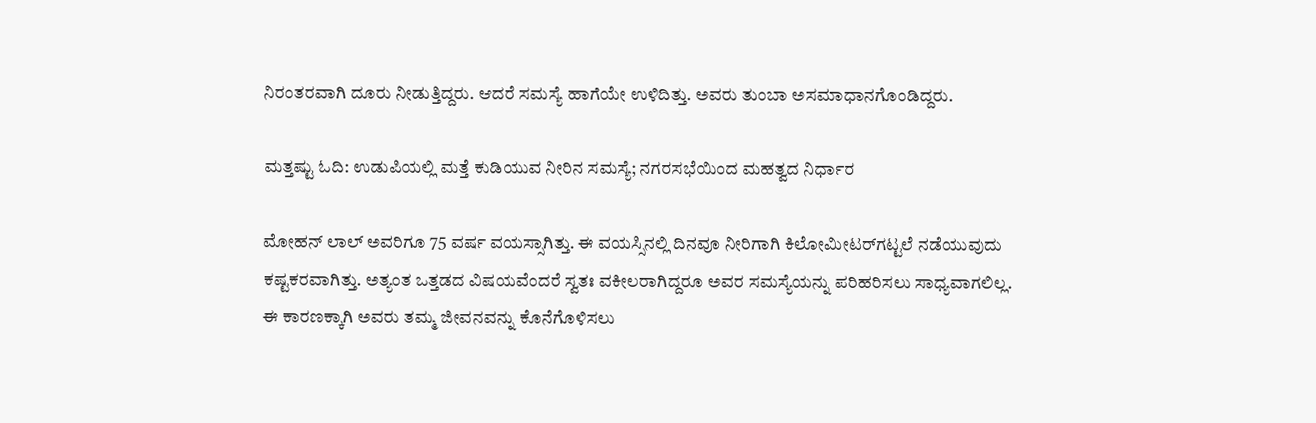ನಿರಂತರವಾಗಿ ದೂರು ನೀಡುತ್ತಿದ್ದರು. ಆದರೆ ಸಮಸ್ಯೆ ಹಾಗೆಯೇ ಉಳಿದಿತ್ತು. ಅವರು ತುಂಬಾ ಅಸಮಾಧಾನಗೊಂಡಿದ್ದರು.

ಮತ್ತಷ್ಟು ಓದಿ: ಉಡುಪಿಯಲ್ಲಿ ಮತ್ತೆ ಕುಡಿಯುವ ನೀರಿನ ಸಮಸ್ಯೆ; ನಗರಸಭೆಯಿಂದ ಮಹತ್ವದ ನಿರ್ಧಾರ

ಮೋಹನ್ ಲಾಲ್ ಅವರಿಗೂ 75 ವರ್ಷ ವಯಸ್ಸಾಗಿತ್ತು. ಈ ವಯಸ್ಸಿನಲ್ಲಿ ದಿನವೂ ನೀರಿಗಾಗಿ ಕಿಲೋಮೀಟರ್‌ಗಟ್ಟಲೆ ನಡೆಯುವುದು ಕಷ್ಟಕರವಾಗಿತ್ತು. ಅತ್ಯಂತ ಒತ್ತಡದ ವಿಷಯವೆಂದರೆ ಸ್ವತಃ ವಕೀಲರಾಗಿದ್ದರೂ ಅವರ ಸಮಸ್ಯೆಯನ್ನು ಪರಿಹರಿಸಲು ಸಾಧ್ಯವಾಗಲಿಲ್ಲ. ಈ ಕಾರಣಕ್ಕಾಗಿ ಅವರು ತಮ್ಮ ಜೀವನವನ್ನು ಕೊನೆಗೊಳಿಸಲು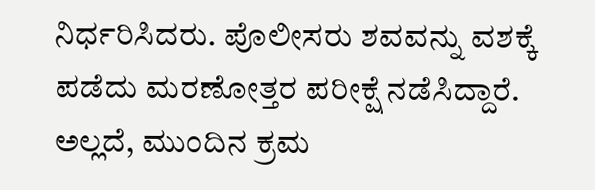ನಿರ್ಧರಿಸಿದರು. ಪೊಲೀಸರು ಶವವನ್ನು ವಶಕ್ಕೆ ಪಡೆದು ಮರಣೋತ್ತರ ಪರೀಕ್ಷೆ ನಡೆಸಿದ್ದಾರೆ. ಅಲ್ಲದೆ, ಮುಂದಿನ ಕ್ರಮ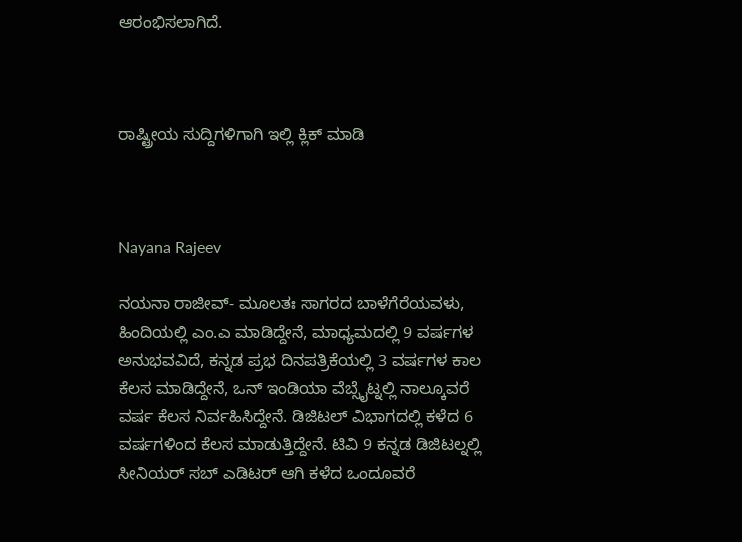ಆರಂಭಿಸಲಾಗಿದೆ.



ರಾಷ್ಟ್ರೀಯ ಸುದ್ದಿಗಳಿಗಾಗಿ ಇಲ್ಲಿ ಕ್ಲಿಕ್ ಮಾಡಿ



Nayana Rajeev

ನಯನಾ ರಾಜೀವ್- ಮೂಲತಃ ಸಾಗರದ ಬಾಳೆಗೆರೆಯವಳು, ಹಿಂದಿಯಲ್ಲಿ ಎಂ.ಎ ಮಾಡಿದ್ದೇನೆ, ಮಾಧ್ಯಮದಲ್ಲಿ 9 ವರ್ಷಗಳ ಅನುಭವವಿದೆ, ಕನ್ನಡ ಪ್ರಭ ದಿನಪತ್ರಿಕೆಯಲ್ಲಿ 3 ವರ್ಷಗಳ ಕಾಲ ಕೆಲಸ ಮಾಡಿದ್ದೇನೆ, ಒನ್ ಇಂಡಿಯಾ ವೆಬ್ಸೈಟ್ನಲ್ಲಿ ನಾಲ್ಕೂವರೆ ವರ್ಷ ಕೆಲಸ ನಿರ್ವಹಿಸಿದ್ದೇನೆ. ಡಿಜಿಟಲ್ ವಿಭಾಗದಲ್ಲಿ ಕಳೆದ 6 ವರ್ಷಗಳಿಂದ ಕೆಲಸ ಮಾಡುತ್ತಿದ್ದೇನೆ. ಟಿವಿ 9 ಕನ್ನಡ ಡಿಜಿಟಲ್ನಲ್ಲಿ ಸೀನಿಯರ್ ಸಬ್ ಎಡಿಟರ್ ಆಗಿ ಕಳೆದ ಒಂದೂವರೆ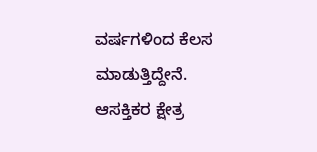ವರ್ಷಗಳಿಂದ ಕೆಲಸ ಮಾಡುತ್ತಿದ್ದೇನೆ. ಆಸಕ್ತಿಕರ ಕ್ಷೇತ್ರ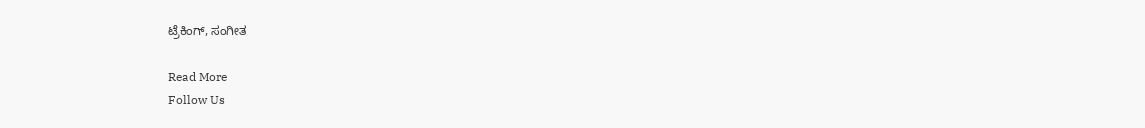ಟ್ರೆಕಿಂಗ್, ಸಂಗೀತ

Read More
Follow Us